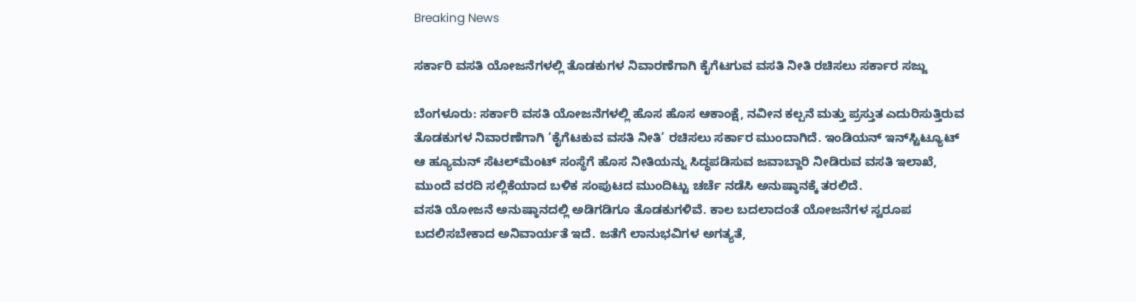Breaking News

ಸರ್ಕಾರಿ ವಸತಿ ಯೋಜನೆಗಳಲ್ಲಿ ತೊಡಕುಗಳ ನಿವಾರಣೆಗಾಗಿ ಕೈಗೆಟಗುವ ವಸತಿ ನೀತಿ ರಚಿಸಲು ಸರ್ಕಾರ ಸಜ್ಜು

ಬೆಂಗಳೂರು: ಸರ್ಕಾರಿ ವಸತಿ ಯೋಜನೆಗಳಲ್ಲಿ ಹೊಸ ಹೊಸ ಆಕಾಂಕ್ಷೆ, ನವೀನ ಕಲ್ಪನೆ ಮತ್ತು ಪ್ರಸ್ತುತ ಎದುರಿಸುತ್ತಿರುವ ತೊಡಕುಗಳ ನಿವಾರಣೆಗಾಗಿ ‘ಕೈಗೆಟಕುವ ವಸತಿ ನೀತಿ’ ರಚಿಸಲು ಸರ್ಕಾರ ಮುಂದಾಗಿದೆ. ಇಂಡಿಯನ್ ಇನ್‌ಸ್ಟಿಟ್ಯೂಟ್ ಆ ಹ್ಯೂಮನ್ ಸೆಟಲ್‌ಮೆಂಟ್ ಸಂಸ್ಥೆಗೆ ಹೊಸ ನೀತಿಯನ್ನು ಸಿದ್ಧಪಡಿಸುವ ಜವಾಬ್ದಾರಿ ನೀಡಿರುವ ವಸತಿ ಇಲಾಖೆ, ಮುಂದೆ ವರದಿ ಸಲ್ಲಿಕೆಯಾದ ಬಳಿಕ ಸಂಪುಟದ ಮುಂದಿಟ್ಟು ಚರ್ಚೆ ನಡೆಸಿ ಅನುಷ್ಠಾನಕ್ಕೆ ತರಲಿದೆ.
ವಸತಿ ಯೋಜನೆ ಅನುಷ್ಠಾನದಲ್ಲಿ ಅಡಿಗಡಿಗೂ ತೊಡಕುಗಳಿವೆ. ಕಾಲ ಬದಲಾದಂತೆ ಯೋಜನೆಗಳ ಸ್ವರೂಪ ಬದಲಿಸಬೇಕಾದ ಅನಿವಾರ್ಯತೆ ಇದೆ. ಜತೆಗೆ ಲಾನುಭವಿಗಳ ಅಗತ್ಯತೆ,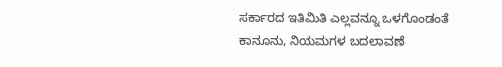ಸರ್ಕಾರದ ಇತಿಮಿತಿ ಎಲ್ಲವನ್ನೂ ಒಳಗೊಂಡಂತೆ ಕಾನೂನು, ನಿಯಮಗಳ ಬದಲಾವಣೆ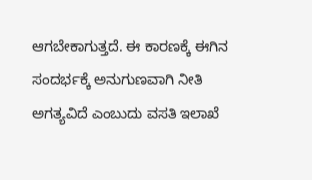ಆಗಬೇಕಾಗುತ್ತದೆ. ಈ ಕಾರಣಕ್ಕೆ ಈಗಿನ ಸಂದರ್ಭಕ್ಕೆ ಅನುಗುಣವಾಗಿ ನೀತಿ ಅಗತ್ಯವಿದೆ ಎಂಬುದು ವಸತಿ ಇಲಾಖೆ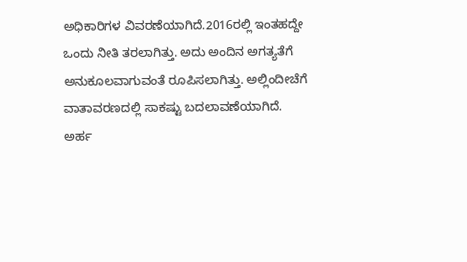ಅಧಿಕಾರಿಗಳ ವಿವರಣೆಯಾಗಿದೆ.2016ರಲ್ಲಿ ಇಂತಹದ್ದೇ ಒಂದು ನೀತಿ ತರಲಾಗಿತ್ತು. ಅದು ಅಂದಿನ ಅಗತ್ಯತೆಗೆ ಅನುಕೂಲವಾಗುವಂತೆ ರೂಪಿಸಲಾಗಿತ್ತು. ಅಲ್ಲಿಂದೀಚೆಗೆ ವಾತಾವರಣದಲ್ಲಿ ಸಾಕಷ್ಟು ಬದಲಾವಣೆಯಾಗಿದೆ. ಅರ್ಹ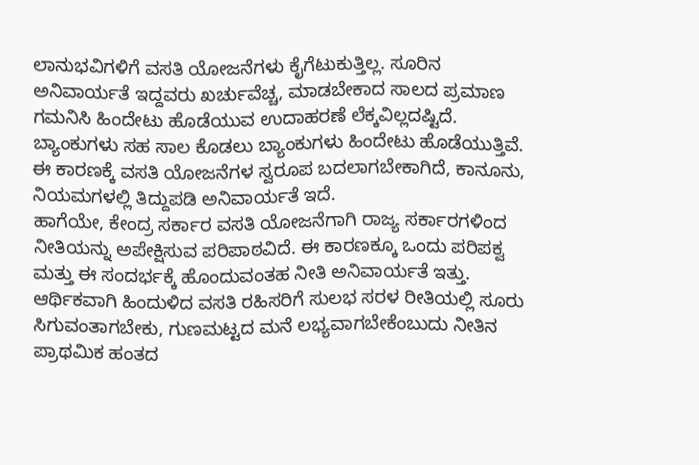ಲಾನುಭವಿಗಳಿಗೆ ವಸತಿ ಯೋಜನೆಗಳು ಕೈಗೆಟುಕುತ್ತಿಲ್ಲ. ಸೂರಿನ ಅನಿವಾರ್ಯತೆ ಇದ್ದವರು ಖರ್ಚುವೆಚ್ಚ, ಮಾಡಬೇಕಾದ ಸಾಲದ ಪ್ರಮಾಣ ಗಮನಿಸಿ ಹಿಂದೇಟು ಹೊಡೆಯುವ ಉದಾಹರಣೆ ಲೆಕ್ಕವಿಲ್ಲದಷ್ಟಿದೆ. ಬ್ಯಾಂಕುಗಳು ಸಹ ಸಾಲ ಕೊಡಲು ಬ್ಯಾಂಕುಗಳು ಹಿಂದೇಟು ಹೊಡೆಯುತ್ತಿವೆ. ಈ ಕಾರಣಕ್ಕೆ ವಸತಿ ಯೋಜನೆಗಳ ಸ್ವರೂಪ ಬದಲಾಗಬೇಕಾಗಿದೆ, ಕಾನೂನು, ನಿಯಮಗಳಲ್ಲಿ ತಿದ್ದುಪಡಿ ಅನಿವಾರ್ಯತೆ ಇದೆ.
ಹಾಗೆಯೇ, ಕೇಂದ್ರ ಸರ್ಕಾರ ವಸತಿ ಯೋಜನೆಗಾಗಿ ರಾಜ್ಯ ಸರ್ಕಾರಗಳಿಂದ ನೀತಿಯನ್ನು ಅಪೇಕ್ಷಿಸುವ ಪರಿಪಾಠವಿದೆ. ಈ ಕಾರಣಕ್ಕೂ ಒಂದು ಪರಿಪಕ್ವ ಮತ್ತು ಈ ಸಂದರ್ಭಕ್ಕೆ ಹೊಂದುವಂತಹ ನೀತಿ ಅನಿವಾರ್ಯತೆ ಇತ್ತು.
ಆರ್ಥಿಕವಾಗಿ ಹಿಂದುಳಿದ ವಸತಿ ರಹಿಸರಿಗೆ ಸುಲಭ ಸರಳ ರೀತಿಯಲ್ಲಿ ಸೂರು ಸಿಗುವಂತಾಗಬೇಕು, ಗುಣಮಟ್ಟದ ಮನೆ ಲಭ್ಯವಾಗಬೇಕೆಂಬುದು ನೀತಿನ ಪ್ರಾಥಮಿಕ ಹಂತದ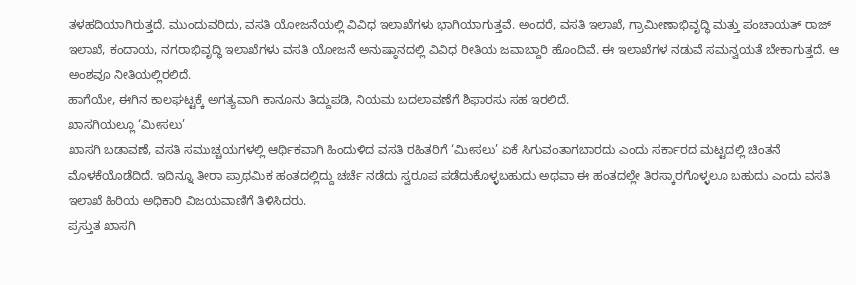ತಳಹದಿಯಾಗಿರುತ್ತದೆ. ಮುಂದುವರಿದು, ವಸತಿ ಯೋಜನೆಯಲ್ಲಿ ವಿವಿಧ ಇಲಾಖೆಗಳು ಭಾಗಿಯಾಗುತ್ತವೆ. ಅಂದರೆ, ವಸತಿ ಇಲಾಖೆ, ಗ್ರಾಮೀಣಾಭಿವೃದ್ಧಿ ಮತ್ತು ಪಂಚಾಯತ್ ರಾಜ್ ಇಲಾಖೆ, ಕಂದಾಯ, ನಗರಾಭಿವೃದ್ಧಿ ಇಲಾಖೆಗಳು ವಸತಿ ಯೋಜನೆ ಅನುಷ್ಠಾನದಲ್ಲಿ ವಿವಿಧ ರೀತಿಯ ಜವಾಬ್ದಾರಿ ಹೊಂದಿವೆ. ಈ ಇಲಾಖೆಗಳ ನಡುವೆ ಸಮನ್ವಯತೆ ಬೇಕಾಗುತ್ತದೆ. ಆ ಅಂಶವೂ ನೀತಿಯಲ್ಲಿರಲಿದೆ.
ಹಾಗೆಯೇ, ಈಗಿನ ಕಾಲಘಟ್ಟಕ್ಕೆ ಅಗತ್ಯವಾಗಿ ಕಾನೂನು ತಿದ್ದುಪಡಿ, ನಿಯಮ ಬದಲಾವಣೆಗೆ ಶಿಫಾರಸು ಸಹ ಇರಲಿದೆ.
ಖಾಸಗಿಯಲ್ಲೂ ‘ಮೀಸಲು’
ಖಾಸಗಿ ಬಡಾವಣೆ, ವಸತಿ ಸಮುಚ್ಚಯಗಳಲ್ಲಿ ಆರ್ಥಿಕವಾಗಿ ಹಿಂದುಳಿದ ವಸತಿ ರಹಿತರಿಗೆ ‘ಮೀಸಲು’ ಏಕೆ ಸಿಗುವಂತಾಗಬಾರದು ಎಂದು ಸರ್ಕಾರದ ಮಟ್ಟದಲ್ಲಿ ಚಿಂತನೆ ಮೊಳಕೆಯೊಡೆದಿದೆ. ಇದಿನ್ನೂ ತೀರಾ ಪ್ರಾಥಮಿಕ ಹಂತದಲ್ಲಿದ್ದು ಚರ್ಚೆ ನಡೆದು ಸ್ವರೂಪ ಪಡೆದುಕೊಳ್ಳಬಹುದು ಅಥವಾ ಈ ಹಂತದಲ್ಲೇ ತಿರಸ್ಕಾರಗೊಳ್ಳಲೂ ಬಹುದು ಎಂದು ವಸತಿ ಇಲಾಖೆ ಹಿರಿಯ ಅಧಿಕಾರಿ ವಿಜಯವಾಣಿಗೆ ತಿಳಿಸಿದರು.
ಪ್ರಸ್ತುತ ಖಾಸಗಿ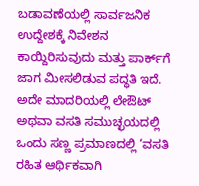ಬಡಾವಣೆಯಲ್ಲಿ ಸಾರ್ವಜನಿಕ ಉದ್ದೇಶಕ್ಕೆ ನಿವೇಶನ ಕಾಯ್ದಿರಿಸುವುದು ಮತ್ತು ಪಾರ್ಕ್‌ಗೆ ಜಾಗ ಮೀಸಲಿಡುವ ಪದ್ಧತಿ ಇದೆ. ಅದೇ ಮಾದರಿಯಲ್ಲಿ ಲೇಔಟ್ ಅಥವಾ ವಸತಿ ಸಮುಚ್ಛಯದಲ್ಲಿ ಒಂದು ಸಣ್ಣ ಪ್ರಮಾಣದಲ್ಲಿ ‘ವಸತಿ ರಹಿತ ಆರ್ಥಿಕವಾಗಿ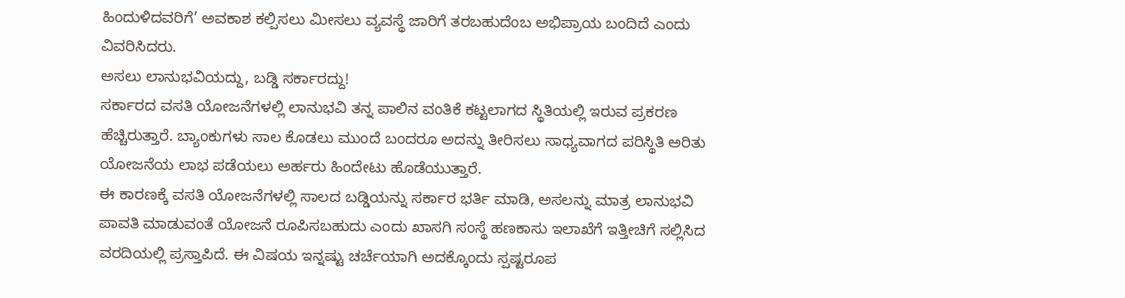ಹಿಂದುಳಿದವರಿಗೆ’ ಅವಕಾಶ ಕಲ್ಪಿಸಲು ಮೀಸಲು ವ್ಯವಸ್ಥೆ ಜಾರಿಗೆ ತರಬಹುದೆಂಬ ಅಭಿಪ್ರಾಯ ಬಂದಿದೆ ಎಂದು ವಿವರಿಸಿದರು.
ಅಸಲು ಲಾನುಭವಿಯದ್ದು, ಬಡ್ಡಿ ಸರ್ಕಾರದ್ದು!
ಸರ್ಕಾರದ ವಸತಿ ಯೋಜನೆಗಳಲ್ಲಿ ಲಾನುಭವಿ ತನ್ನ ಪಾಲಿನ ವಂತಿಕೆ ಕಟ್ಟಲಾಗದ ಸ್ಥಿತಿಯಲ್ಲಿ ಇರುವ ಪ್ರಕರಣ ಹೆಚ್ಚಿರುತ್ತಾರೆ. ಬ್ಯಾಂಕುಗಳು ಸಾಲ ಕೊಡಲು ಮುಂದೆ ಬಂದರೂ ಅದನ್ನು ತೀರಿಸಲು ಸಾಧ್ಯವಾಗದ ಪರಿಸ್ಥಿತಿ ಅರಿತು ಯೋಜನೆಯ ಲಾಭ ಪಡೆಯಲು ಅರ್ಹರು ಹಿಂದೇಟು ಹೊಡೆಯುತ್ತಾರೆ.
ಈ ಕಾರಣಕ್ಕೆ ವಸತಿ ಯೋಜನೆಗಳಲ್ಲಿ ಸಾಲದ ಬಡ್ಡಿಯನ್ನು ಸರ್ಕಾರ ಭರ್ತಿ ಮಾಡಿ, ಅಸಲನ್ನು ಮಾತ್ರ ಲಾನುಭವಿ ಪಾವತಿ ಮಾಡುವಂತೆ ಯೋಜನೆ ರೂಪಿಸಬಹುದು ಎಂದು ಖಾಸಗಿ ಸಂಸ್ಥೆ ಹಣಕಾಸು ಇಲಾಖೆಗೆ ಇತ್ತೀಚಿಗೆ ಸಲ್ಲಿಸಿದ ವರದಿಯಲ್ಲಿ ಪ್ರಸ್ತಾಪಿದೆ. ಈ ವಿಷಯ ಇನ್ನಷ್ಟು ಚರ್ಚೆಯಾಗಿ ಅದಕ್ಕೊಂದು ಸ್ಪಷ್ಟರೂಪ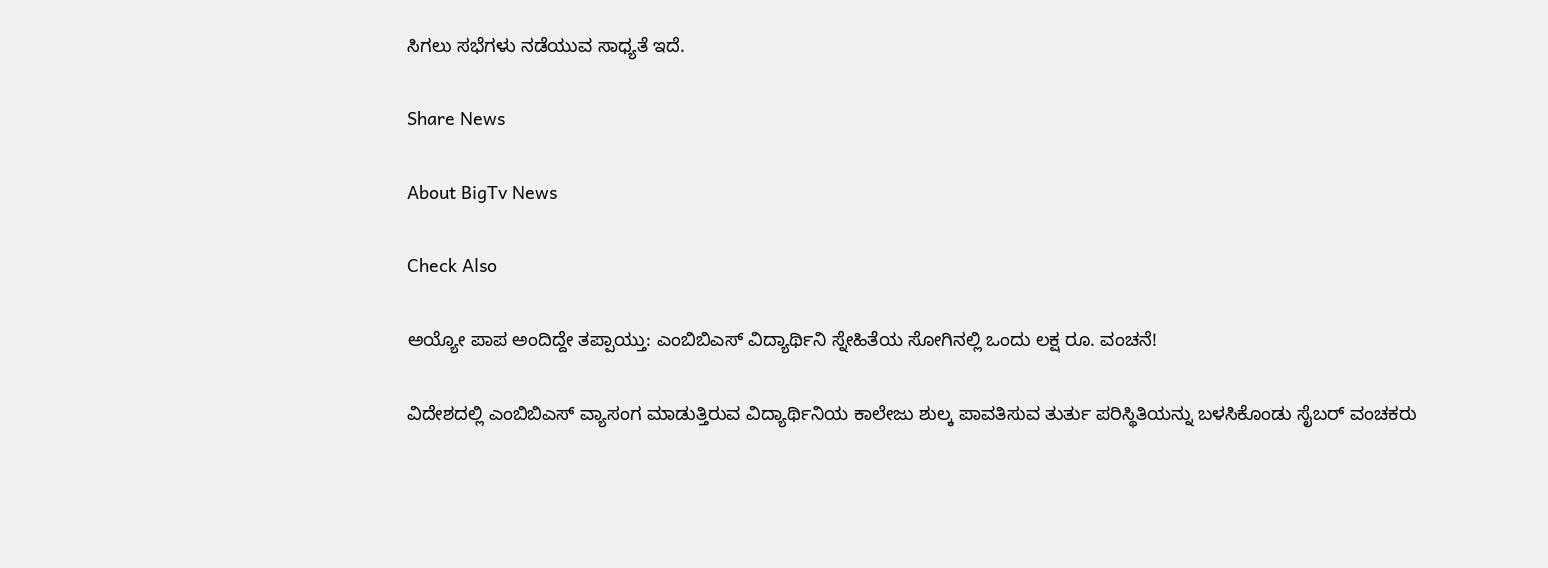ಸಿಗಲು ಸಭೆಗಳು ನಡೆಯುವ ಸಾಧ್ಯತೆ ಇದೆ.

Share News

About BigTv News

Check Also

ಅಯ್ಯೋ ಪಾಪ ಅಂದಿದ್ದೇ ತಪ್ಪಾಯ್ತು: ಎಂಬಿಬಿಎಸ್ ವಿದ್ಯಾರ್ಥಿನಿ ಸ್ನೇಹಿತೆಯ ಸೋಗಿನಲ್ಲಿ ಒಂದು ಲಕ್ಷ ರೂ. ವಂಚನೆ!

ವಿದೇಶದಲ್ಲಿ ಎಂಬಿಬಿಎಸ್‌ ವ್ಯಾಸಂಗ ಮಾಡುತ್ತಿರುವ ವಿದ್ಯಾರ್ಥಿನಿಯ ಕಾಲೇಜು ಶುಲ್ಕ ಪಾವತಿಸುವ ತುರ್ತು ಪರಿಸ್ಥಿತಿಯನ್ನು ಬಳಸಿಕೊಂಡು ಸೈಬರ್ ವಂಚಕರು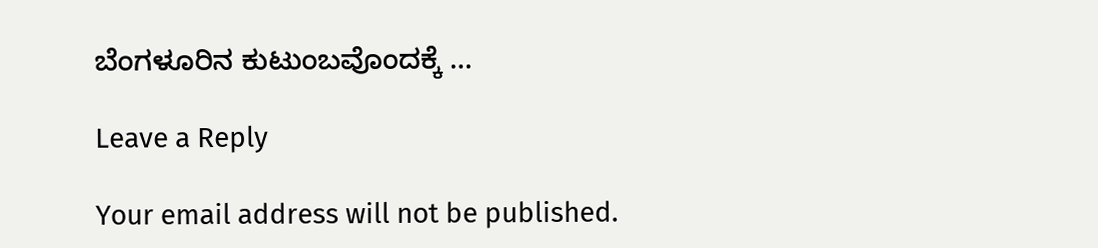ಬೆಂಗಳೂರಿನ ಕುಟುಂಬವೊಂದಕ್ಕೆ …

Leave a Reply

Your email address will not be published.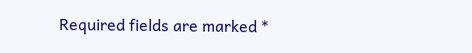Required fields are marked *